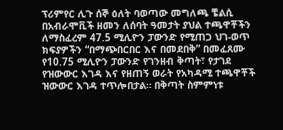ፕሪምየር ሊጉ ሰኞ ዕለት ባወጣው መግለጫ ቼልሲ በአብራሞቪች ዘመን ለሰባት ዓመታት ያህል ተጫዋቾችን ለማስፈረም 47.5 ሚሊዮን ፓውንድ የሚጠጋ ህገ-ወጥ ክፍያዎችን “በማጭበርበር እና በመደበቅ” በመፈጸሙ የ10.75 ሚሊዮን ፓውንድ የገንዘብ ቅጣት፣ የታገደ የዝውውር እገዳ እና የዘጠኝ ወራት የአካዳሚ ተጫዋቾች ዝውውር እገዳ ተጥሎበታል። በቅጣት ስምምነቱ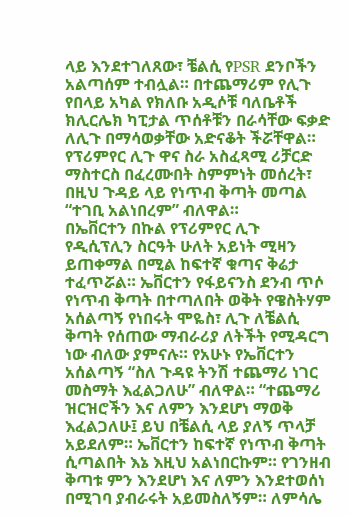ላይ እንደተገለጸው፣ ቼልሲ የPSR ደንቦችን አልጣሰም ተብሏል። በተጨማሪም የሊጉ የበላይ አካል የክለቡ አዲሶቹ ባለቤቶች ክሊርሌክ ካፒታል ጥሰቶቹን በራሳቸው ፍቃድ ለሊጉ በማሳወቃቸው አድናቆት ችሯቸዋል። የፕሪምየር ሊጉ ዋና ስራ አስፈጻሚ ሪቻርድ ማስተርስ በፈረሙበት ስምምነት መሰረት፣ በዚህ ጉዳይ ላይ የነጥብ ቅጣት መጣል “ተገቢ አልነበረም” ብለዋል።
በኤቨርተን በኩል የፕሪምየር ሊጉ የዲሲፕሊን ስርዓት ሁለት አይነት ሚዛን ይጠቀማል በሚል ከፍተኛ ቁጣና ቅሬታ ተፈጥሯል። ኤቨርተን የፋይናንስ ደንብ ጥሶ የነጥብ ቅጣት በተጣለበት ወቅት የዌስትሃም አሰልጣኝ የነበሩት ሞዬስ፣ ሊጉ ለቼልሲ ቅጣት የሰጠው ማብራሪያ ለትችት የሚዳርግ ነው ብለው ያምናሉ። የአሁኑ የኤቨርተን አሰልጣኝ “ስለ ጉዳዩ ትንሽ ተጨማሪ ነገር መስማት እፈልጋለሁ” ብለዋል። “ተጨማሪ ዝርዝሮችን እና ለምን እንደሆነ ማወቅ እፈልጋለሁ፤ ይህ በቼልሲ ላይ ያለኝ ጥላቻ አይደለም። ኤቨርተን ከፍተኛ የነጥብ ቅጣት ሲጣልበት እኔ እዚህ አልነበርኩም። የገንዘብ ቅጣቱ ምን እንደሆነ እና ለምን እንደተወሰነ በሚገባ ያብራሩት አይመስለኝም። ለምሳሌ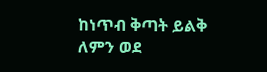ከነጥብ ቅጣት ይልቅ ለምን ወደ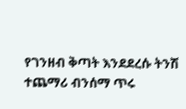የገንዘብ ቅጣት እንደደረሱ ትንሽ ተጨማሪ ብንሰማ ጥሩ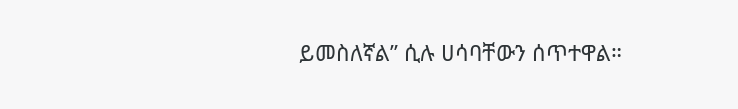ይመስለኛል” ሲሉ ሀሳባቸውን ሰጥተዋል።